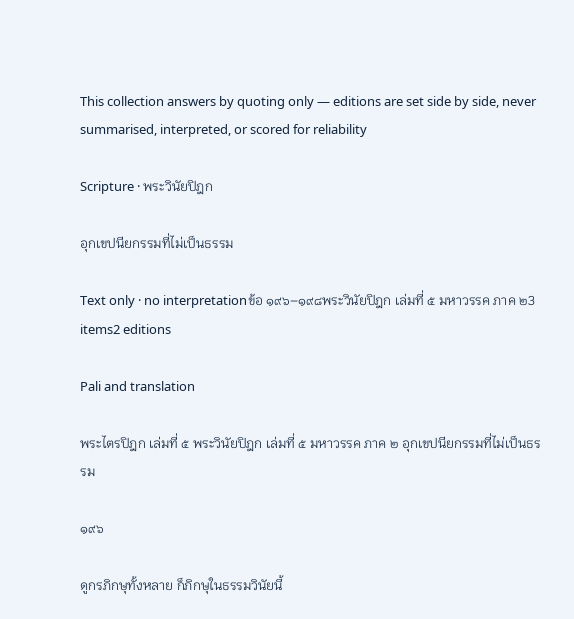This collection answers by quoting only — editions are set side by side, never summarised, interpreted, or scored for reliability

Scripture · พระวินัยปิฎก

อุกเขปนียกรรมที่ไม่เป็นธรรม

Text only · no interpretationข้อ ๑๙๖–๑๙๘พระวินัยปิฎก เล่มที่ ๕ มหาวรรค ภาค ๒3 items2 editions

Pali and translation

พระไตรปิฎก เล่มที่ ๕ พระวินัยปิฎก เล่มที่ ๕ มหาวรรค ภาค ๒ อุกเขปนียกรรมที่ไม่เป็นธรรม

๑๙๖

ดูกรภิกษุทั้งหลาย ก็ภิกษุในธรรมวินัยนี้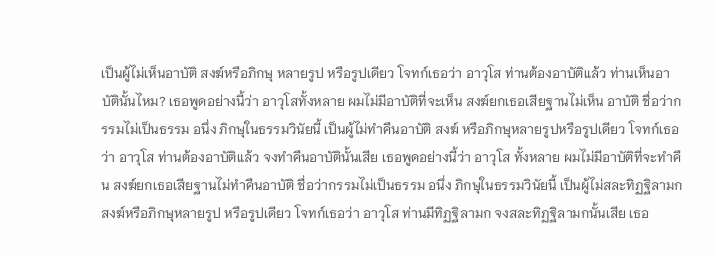เป็นผู้ไม่เห็นอาบัติ สงฆ์หรือภิกษุ หลายรูป หรือรูปเดียว โจทก์เธอว่า อาวุโส ท่านต้องอาบัติแล้ว ท่านเห็นอาบัตินั้นไหม? เธอพูดอย่างนี้ว่า อาวุโสทั้งหลาย ผมไม่มีอาบัติที่จะเห็น สงฆ์ยกเธอเสียฐานไม่เห็น อาบัติ ชื่อว่ากรรมไม่เป็นธรรม อนึ่ง ภิกษุในธรรมวินัยนี้ เป็นผู้ไม่ทำคืนอาบัติ สงฆ์ หรือภิกษุหลายรูปหรือรูปเดียว โจทก์เธอว่า อาวุโส ท่านต้องอาบัติแล้ว จงทำคืนอาบัตินั้นเสีย เธอพูดอย่างนี้ว่า อาวุโส ทั้งหลาย ผมไม่มีอาบัติที่จะทำคืน สงฆ์ยกเธอเสียฐานไม่ทำคืนอาบัติ ชื่อว่ากรรมไม่เป็นธรรม อนึ่ง ภิกษุในธรรมวินัยนี้ เป็นผู้ไม่สละทิฏฐิลามก สงฆ์หรือภิกษุหลายรูป หรือรูปเดียว โจทก์เธอว่า อาวุโส ท่านมีทิฏฐิลามก จงสละทิฏฐิลามกนั้นเสีย เธอ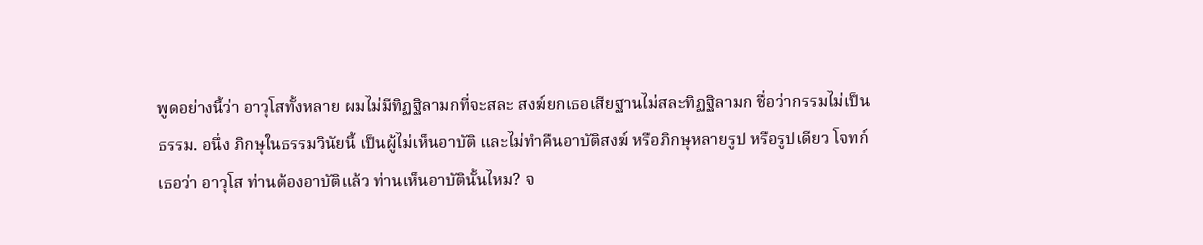พูดอย่างนี้ว่า อาวุโสทั้งหลาย ผมไม่มีทิฏฐิลามกที่จะสละ สงฆ์ยกเธอเสียฐานไม่สละทิฏฐิลามก ชื่อว่ากรรมไม่เป็นธรรม. อนึ่ง ภิกษุในธรรมวินัยนี้ เป็นผู้ไม่เห็นอาบัติ และไม่ทำคืนอาบัติสงฆ์ หรือภิกษุหลายรูป หรือรูปเดียว โจทก์เธอว่า อาวุโส ท่านต้องอาบัติแล้ว ท่านเห็นอาบัตินั้นไหม? จ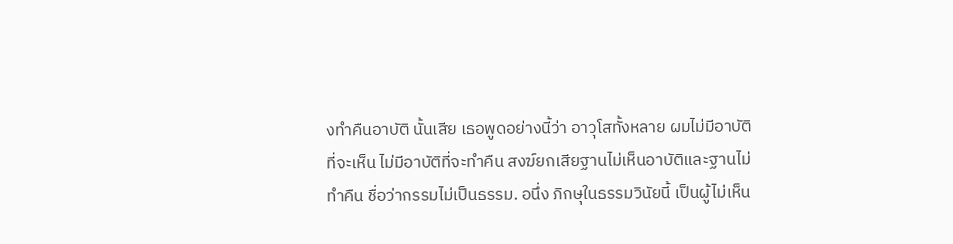งทำคืนอาบัติ นั้นเสีย เธอพูดอย่างนี้ว่า อาวุโสทั้งหลาย ผมไม่มีอาบัติที่จะเห็น ไม่มีอาบัติที่จะทำคืน สงฆ์ยกเสียฐานไม่เห็นอาบัติและฐานไม่ทำคืน ชื่อว่ากรรมไม่เป็นธรรม. อนึ่ง ภิกษุในธรรมวินัยนี้ เป็นผู้ไม่เห็น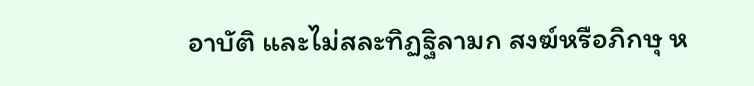อาบัติ และไม่สละทิฏฐิลามก สงฆ์หรือภิกษุ ห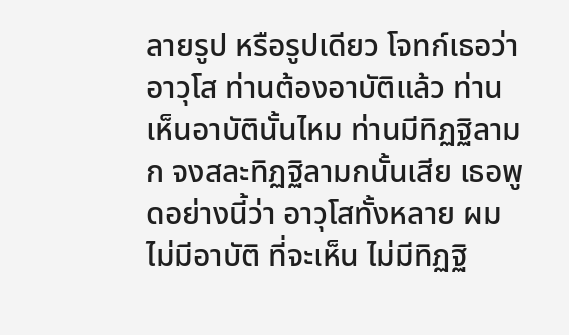ลายรูป หรือรูปเดียว โจทก์เธอว่า อาวุโส ท่านต้องอาบัติแล้ว ท่านเห็นอาบัตินั้นไหม ท่านมีทิฏฐิลามก จงสละทิฏฐิลามกนั้นเสีย เธอพูดอย่างนี้ว่า อาวุโสทั้งหลาย ผมไม่มีอาบัติ ที่จะเห็น ไม่มีทิฏฐิ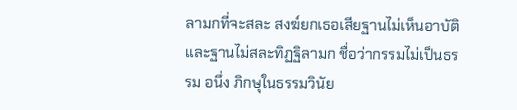ลามกที่จะสละ สงฆ์ยกเธอเสียฐานไม่เห็นอาบัติ และฐานไม่สละทิฏฐิลามก ชื่อว่ากรรมไม่เป็นธรรม อนึ่ง ภิกษุในธรรมวินัย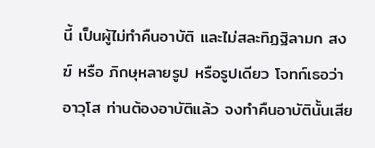นี้ เป็นผู้ไม่ทำคืนอาบัติ และไม่สละทิฏฐิลามก สงฆ์ หรือ ภิกษุหลายรูป หรือรูปเดียว โจทก์เธอว่า อาวุโส ท่านต้องอาบัติแล้ว จงทำคืนอาบัตินั้นเสีย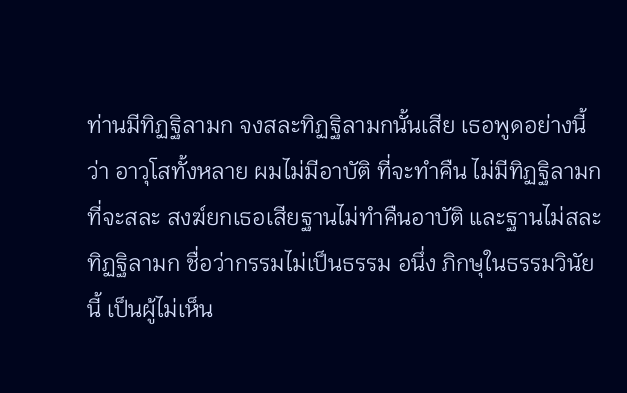ท่านมีทิฏฐิลามก จงสละทิฏฐิลามกนั้นเสีย เธอพูดอย่างนี้ว่า อาวุโสทั้งหลาย ผมไม่มีอาบัติ ที่จะทำคืน ไม่มีทิฏฐิลามกที่จะสละ สงฆ์ยกเธอเสียฐานไม่ทำคืนอาบัติ และฐานไม่สละทิฏฐิลามก ชื่อว่ากรรมไม่เป็นธรรม อนึ่ง ภิกษุในธรรมวินัยนี้ เป็นผู้ไม่เห็น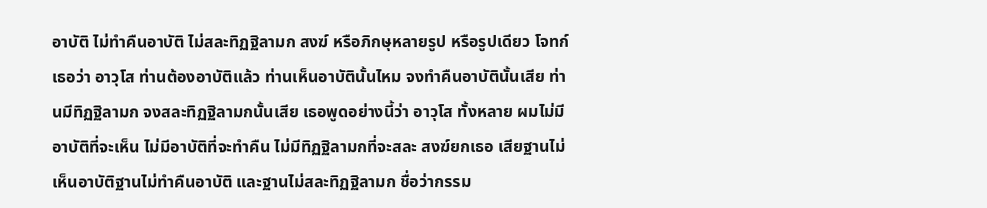อาบัติ ไม่ทำคืนอาบัติ ไม่สละทิฏฐิลามก สงฆ์ หรือภิกษุหลายรูป หรือรูปเดียว โจทก์เธอว่า อาวุโส ท่านต้องอาบัติแล้ว ท่านเห็นอาบัตินั้นไหม จงทำคืนอาบัตินั้นเสีย ท่านมีทิฏฐิลามก จงสละทิฏฐิลามกนั้นเสีย เธอพูดอย่างนี้ว่า อาวุโส ทั้งหลาย ผมไม่มีอาบัติที่จะเห็น ไม่มีอาบัติที่จะทำคืน ไม่มีทิฏฐิลามกที่จะสละ สงฆ์ยกเธอ เสียฐานไม่เห็นอาบัติฐานไม่ทำคืนอาบัติ และฐานไม่สละทิฏฐิลามก ชื่อว่ากรรม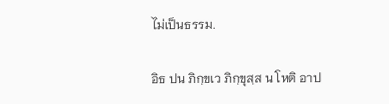ไม่เป็นธรรม.

อิธ ปน ภิกฺขเว ภิกฺขุสฺส น โหติ อาป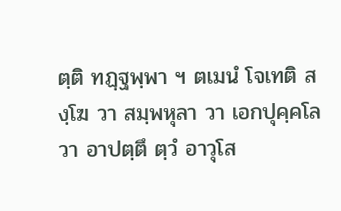ตฺติ ทฏฺฐพฺพา ฯ ตเมนํ โจเทติ สงฺโฆ วา สมฺพหุลา วา เอกปุคฺคโล วา อาปตฺตึ ตฺวํ อาวุโส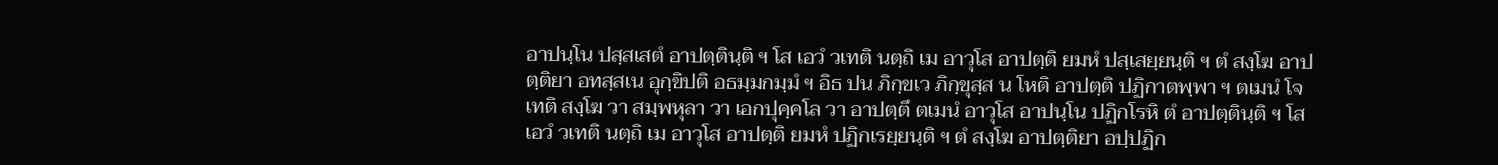อาปนฺโน ปสฺสเสตํ อาปตฺตินฺติ ฯ โส เอวํ วเทติ นตฺถิ เม อาวุโส อาปตฺติ ยมหํ ปสฺเสยฺยนฺติ ฯ ตํ สงฺโฆ อาปตฺติยา อทสฺสเน อุกฺขิปติ อธมฺมกมฺมํ ฯ อิธ ปน ภิกฺขเว ภิกฺขุสฺส น โหติ อาปตฺติ ปฏิกาตพฺพา ฯ ตเมนํ โจเทติ สงฺโฆ วา สมฺพหุลา วา เอกปุคฺคโล วา อาปตฺตึ ตเมนํ อาวุโส อาปนฺโน ปฏิกโรหิ ตํ อาปตฺตินฺติ ฯ โส เอวํ วเทติ นตฺถิ เม อาวุโส อาปตฺติ ยมหํ ปฏิกเรยฺยนฺติ ฯ ตํ สงฺโฆ อาปตฺติยา อปฺปฏิก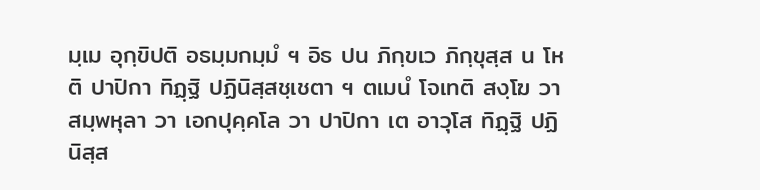มฺเม อุกฺขิปติ อธมฺมกมฺมํ ฯ อิธ ปน ภิกฺขเว ภิกฺขุสฺส น โหติ ปาปิกา ทิฏฺฐิ ปฏินิสฺสชฺเชตา ฯ ตเมนํ โจเทติ สงฺโฆ วา สมฺพหุลา วา เอกปุคฺคโล วา ปาปิกา เต อาวุโส ทิฏฺฐิ ปฏินิสฺส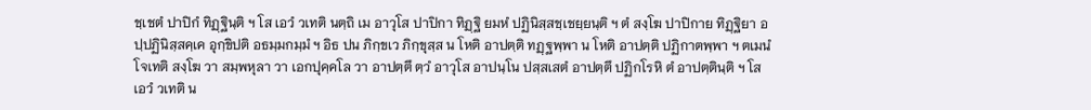ชฺเชตํ ปาปิกํ ทิฏฺฐินฺติ ฯ โส เอวํ วเทติ นตฺถิ เม อาวุโส ปาปิกา ทิฏฺฐิ ยมหํ ปฏินิสฺสชฺเชยฺยนฺติ ฯ ตํ สงฺโฆ ปาปิกาย ทิฏฺฐิยา อปฺปฏินิสฺสคฺเค อุกฺขิปติ อธมฺมกมฺมํ ฯ อิธ ปน ภิกฺขเว ภิกฺขุสฺส น โหติ อาปตฺติ ทฏฺฐพฺพา น โหติ อาปตฺติ ปฏิกาตพฺพา ฯ ตเมนํ โจเทติ สงฺโฆ วา สมฺพหุลา วา เอกปุคฺคโล วา อาปตฺตึ ตฺวํ อาวุโส อาปนฺโน ปสฺสเสตํ อาปตฺตึ ปฏิกโรหิ ตํ อาปตฺตินฺติ ฯ โส เอวํ วเทติ น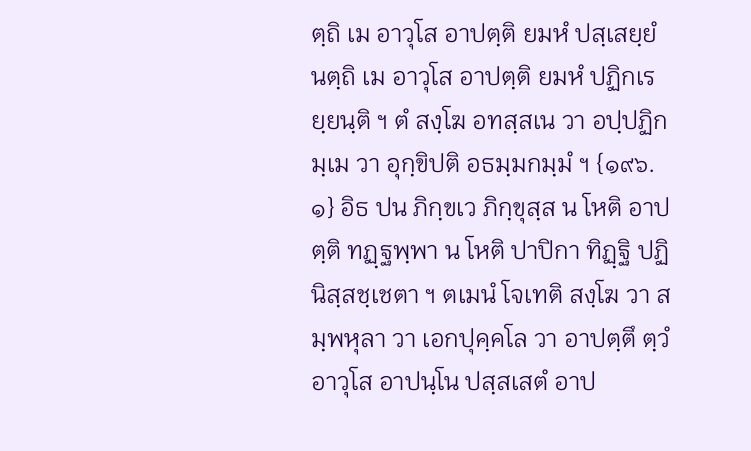ตฺถิ เม อาวุโส อาปตฺติ ยมหํ ปสฺเสยฺยํ นตฺถิ เม อาวุโส อาปตฺติ ยมหํ ปฏิกเรยฺยนฺติ ฯ ตํ สงฺโฆ อทสฺสเน วา อปฺปฏิกมฺเม วา อุกฺขิปติ อธมฺมกมฺมํ ฯ {๑๙๖.๑} อิธ ปน ภิกฺขเว ภิกฺขุสฺส น โหติ อาปตฺติ ทฏฺฐพฺพา น โหติ ปาปิกา ทิฏฺฐิ ปฏินิสฺสชฺเชตา ฯ ตเมนํ โจเทติ สงฺโฆ วา สมฺพหุลา วา เอกปุคฺคโล วา อาปตฺตึ ตฺวํ อาวุโส อาปนฺโน ปสฺสเสตํ อาป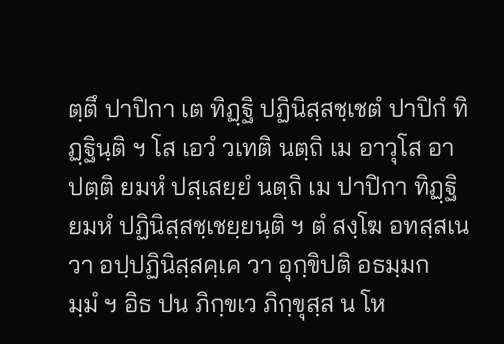ตฺตึ ปาปิกา เต ทิฏฺฐิ ปฏินิสฺสชฺเชตํ ปาปิกํ ทิฏฺฐินฺติ ฯ โส เอวํ วเทติ นตฺถิ เม อาวุโส อาปตฺติ ยมหํ ปสฺเสยฺยํ นตฺถิ เม ปาปิกา ทิฏฺฐิ ยมหํ ปฏินิสฺสชฺเชยฺยนฺติ ฯ ตํ สงฺโฆ อทสฺสเน วา อปฺปฏินิสฺสคฺเค วา อุกฺขิปติ อธมฺมกมฺมํ ฯ อิธ ปน ภิกฺขเว ภิกฺขุสฺส น โห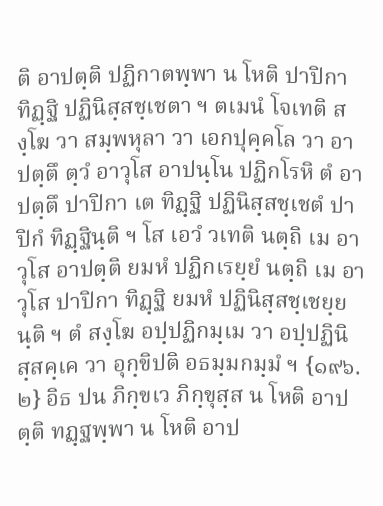ติ อาปตฺติ ปฏิกาตพฺพา น โหติ ปาปิกา ทิฏฺฐิ ปฏินิสฺสชฺเชตา ฯ ตเมนํ โจเทติ สงฺโฆ วา สมฺพหุลา วา เอกปุคฺคโล วา อาปตฺตึ ตฺวํ อาวุโส อาปนฺโน ปฏิกโรหิ ตํ อาปตฺตึ ปาปิกา เต ทิฏฺฐิ ปฏินิสฺสชฺเชตํ ปาปิกํ ทิฏฺฐินฺติ ฯ โส เอวํ วเทติ นตฺถิ เม อาวุโส อาปตฺติ ยมหํ ปฏิกเรยฺยํ นตฺถิ เม อาวุโส ปาปิกา ทิฏฺฐิ ยมหํ ปฏินิสฺสชฺเชยฺยนฺติ ฯ ตํ สงฺโฆ อปฺปฏิกมฺเม วา อปฺปฏินิสฺสคฺเค วา อุกฺขิปติ อธมฺมกมฺมํ ฯ {๑๙๖.๒} อิธ ปน ภิกฺขเว ภิกฺขุสฺส น โหติ อาปตฺติ ทฏฺฐพฺพา น โหติ อาป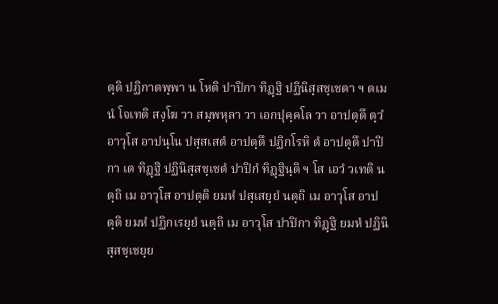ตฺติ ปฏิกาตพฺพา น โหติ ปาปิกา ทิฏฺฐิ ปฏินิสฺสชฺเชตา ฯ ตเมนํ โจเทติ สงฺโฆ วา สมฺพหุลา วา เอกปุคฺคโล วา อาปตฺตึ ตฺวํ อาวุโส อาปนฺโน ปสฺสเสตํ อาปตฺตึ ปฏิกโรหิ ตํ อาปตฺตึ ปาปิกา เต ทิฏฺฐิ ปฏินิสฺสชฺเชตํ ปาปิกํ ทิฏฺฐินฺติ ฯ โส เอวํ วเทติ นตฺถิ เม อาวุโส อาปตฺติ ยมหํ ปสฺเสยฺยํ นตฺถิ เม อาวุโส อาปตฺติ ยมหํ ปฏิกเรยฺยํ นตฺถิ เม อาวุโส ปาปิกา ทิฏฺฐิ ยมหํ ปฏินิสฺสชฺเชยฺย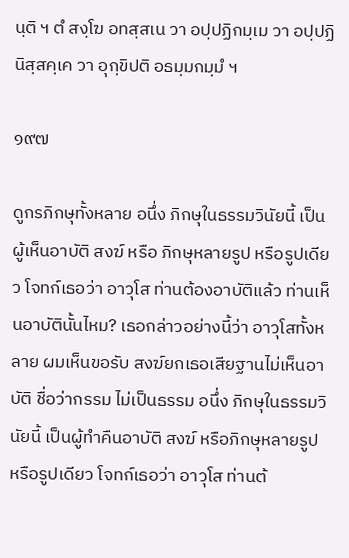นฺติ ฯ ตํ สงฺโฆ อทสฺสเน วา อปฺปฏิกมฺเม วา อปฺปฏินิสฺสคฺเค วา อุกฺขิปติ อธมฺมกมฺมํ ฯ

๑๙๗

ดูกรภิกษุทั้งหลาย อนึ่ง ภิกษุในธรรมวินัยนี้ เป็นผู้เห็นอาบัติ สงฆ์ หรือ ภิกษุหลายรูป หรือรูปเดียว โจทก์เธอว่า อาวุโส ท่านต้องอาบัติแล้ว ท่านเห็นอาบัตินั้นไหม? เธอกล่าวอย่างนี้ว่า อาวุโสทั้งหลาย ผมเห็นขอรับ สงฆ์ยกเธอเสียฐานไม่เห็นอาบัติ ชื่อว่ากรรม ไม่เป็นธรรม อนึ่ง ภิกษุในธรรมวินัยนี้ เป็นผู้ทำคืนอาบัติ สงฆ์ หรือภิกษุหลายรูป หรือรูปเดียว โจทก์เธอว่า อาวุโส ท่านต้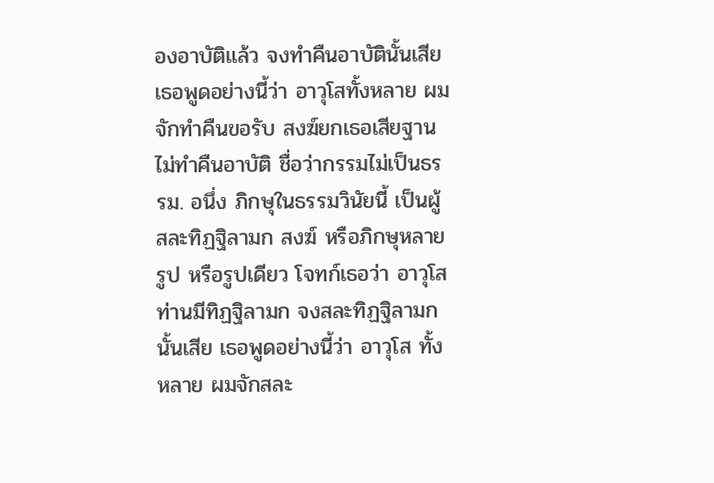องอาบัติแล้ว จงทำคืนอาบัตินั้นเสีย เธอพูดอย่างนี้ว่า อาวุโสทั้งหลาย ผมจักทำคืนขอรับ สงฆ์ยกเธอเสียฐานไม่ทำคืนอาบัติ ชื่อว่ากรรมไม่เป็นธรรม. อนึ่ง ภิกษุในธรรมวินัยนี้ เป็นผู้สละทิฏฐิลามก สงฆ์ หรือภิกษุหลายรูป หรือรูปเดียว โจทก์เธอว่า อาวุโส ท่านมีทิฏฐิลามก จงสละทิฏฐิลามกนั้นเสีย เธอพูดอย่างนี้ว่า อาวุโส ทั้งหลาย ผมจักสละ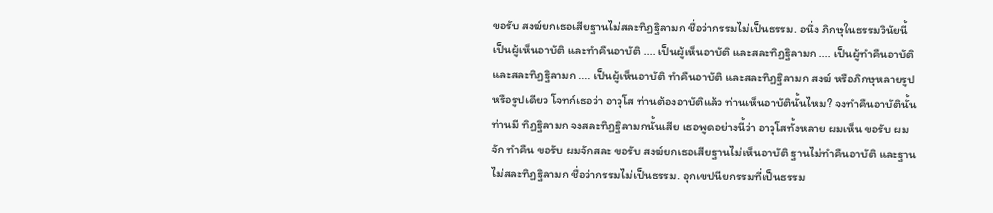ขอรับ สงฆ์ยกเธอเสียฐานไม่สละทิฏฐิลามก ชื่อว่ากรรมไม่เป็นธรรม. อนึ่ง ภิกษุในธรรมวินัยนี้ เป็นผู้เห็นอาบัติ และทำคืนอาบัติ .... เป็นผู้เห็นอาบัติ และสละทิฏฐิลามก .... เป็นผู้ทำคืนอาบัติ และสละทิฏฐิลามก .... เป็นผู้เห็นอาบัติ ทำคืนอาบัติ และสละทิฏฐิลามก สงฆ์ หรือภิกษุหลายรูป หรือรูปเดียว โจทก์เธอว่า อาวุโส ท่านต้องอาบัติแล้ว ท่านเห็นอาบัตินั้นไหม? จงทำคืนอาบัตินั้น ท่านมี ทิฏฐิลามก จงสละทิฏฐิลามกนั้นเสีย เธอพูดอย่างนี้ว่า อาวุโสทั้งหลาย ผมเห็น ขอรับ ผมจัก ทำคืน ขอรับ ผมจักสละ ขอรับ สงฆ์ยกเธอเสียฐานไม่เห็นอาบัติ ฐานไม่ทำคืนอาบัติ และฐาน ไม่สละทิฏฐิลามก ชื่อว่ากรรมไม่เป็นธรรม. อุกเขปนียกรรมที่เป็นธรรม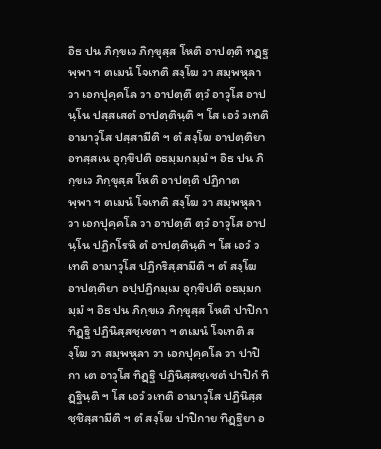อิธ ปน ภิกฺขเว ภิกฺขุสฺส โหติ อาปตฺติ ทฏฺฐพฺพา ฯ ตเมนํ โจเทติ สงฺโฆ วา สมฺพหุลา วา เอกปุคฺคโล วา อาปตฺตึ ตฺวํ อาวุโส อาปนฺโน ปสฺสเสตํ อาปตฺตินฺติ ฯ โส เอวํ วเทติ อามาวุโส ปสฺสามีติ ฯ ตํ สงฺโฆ อาปตฺติยา อทสฺสเน อุกฺขิปติ อธมฺมกมฺมํ ฯ อิธ ปน ภิกฺขเว ภิกฺขุสฺส โหติ อาปตฺติ ปฏิกาตพฺพา ฯ ตเมนํ โจเทติ สงฺโฆ วา สมฺพหุลา วา เอกปุคฺคโล วา อาปตฺตึ ตฺวํ อาวุโส อาปนฺโน ปฏิกโรหิ ตํ อาปตฺตินฺติ ฯ โส เอวํ วเทติ อามาวุโส ปฏิกริสฺสามีติ ฯ ตํ สงฺโฆ อาปตฺติยา อปฺปฏิกมฺเม อุกฺขิปติ อธมฺมกมฺมํ ฯ อิธ ปน ภิกฺขเว ภิกฺขุสฺส โหติ ปาปิกา ทิฏฺฐิ ปฏินิสฺสชฺเชตา ฯ ตเมนํ โจเทติ สงฺโฆ วา สมฺพหุลา วา เอกปุคฺคโล วา ปาปิกา เต อาวุโส ทิฏฺฐิ ปฏินิสฺสชฺเชตํ ปาปิกํ ทิฏฺฐินฺติ ฯ โส เอวํ วเทติ อามาวุโส ปฏินิสฺสชฺชิสฺสามีติ ฯ ตํ สงฺโฆ ปาปิกาย ทิฏฺฐิยา อ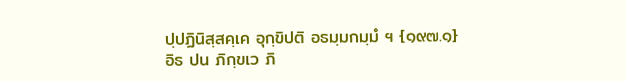ปฺปฏินิสฺสคฺเค อุกฺขิปติ อธมฺมกมฺมํ ฯ {๑๙๗.๑} อิธ ปน ภิกฺขเว ภิ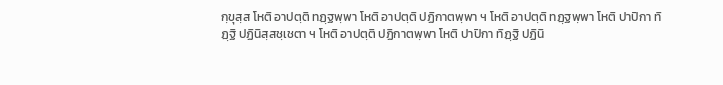กฺขุสฺส โหติ อาปตฺติ ทฏฺฐพฺพา โหติ อาปตฺติ ปฏิกาตพฺพา ฯ โหติ อาปตฺติ ทฏฺฐพฺพา โหติ ปาปิกา ทิฏฺฐิ ปฏินิสฺสชฺเชตา ฯ โหติ อาปตฺติ ปฏิกาตพฺพา โหติ ปาปิกา ทิฏฺฐิ ปฏินิ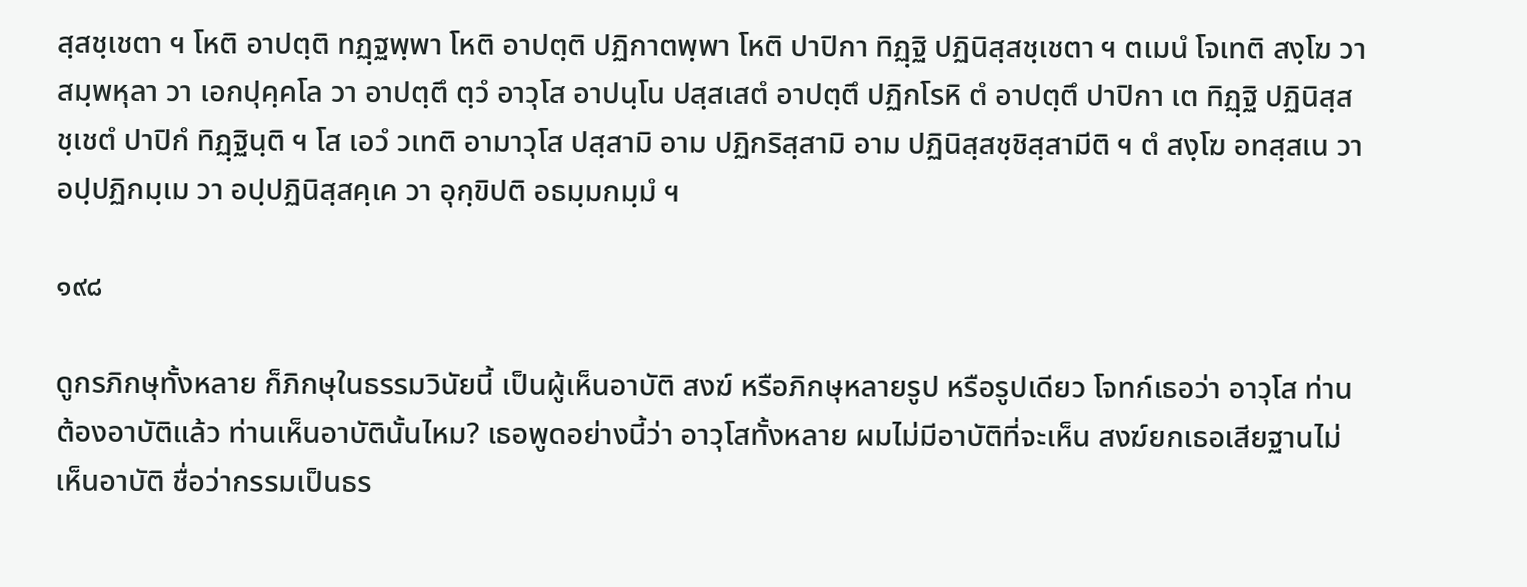สฺสชฺเชตา ฯ โหติ อาปตฺติ ทฏฺฐพฺพา โหติ อาปตฺติ ปฏิกาตพฺพา โหติ ปาปิกา ทิฏฺฐิ ปฏินิสฺสชฺเชตา ฯ ตเมนํ โจเทติ สงฺโฆ วา สมฺพหุลา วา เอกปุคฺคโล วา อาปตฺตึ ตฺวํ อาวุโส อาปนฺโน ปสฺสเสตํ อาปตฺตึ ปฏิกโรหิ ตํ อาปตฺตึ ปาปิกา เต ทิฏฺฐิ ปฏินิสฺสชฺเชตํ ปาปิกํ ทิฏฺฐินฺติ ฯ โส เอวํ วเทติ อามาวุโส ปสฺสามิ อาม ปฏิกริสฺสามิ อาม ปฏินิสฺสชฺชิสฺสามีติ ฯ ตํ สงฺโฆ อทสฺสเน วา อปฺปฏิกมฺเม วา อปฺปฏินิสฺสคฺเค วา อุกฺขิปติ อธมฺมกมฺมํ ฯ

๑๙๘

ดูกรภิกษุทั้งหลาย ก็ภิกษุในธรรมวินัยนี้ เป็นผู้เห็นอาบัติ สงฆ์ หรือภิกษุหลายรูป หรือรูปเดียว โจทก์เธอว่า อาวุโส ท่านต้องอาบัติแล้ว ท่านเห็นอาบัตินั้นไหม? เธอพูดอย่างนี้ว่า อาวุโสทั้งหลาย ผมไม่มีอาบัติที่จะเห็น สงฆ์ยกเธอเสียฐานไม่เห็นอาบัติ ชื่อว่ากรรมเป็นธร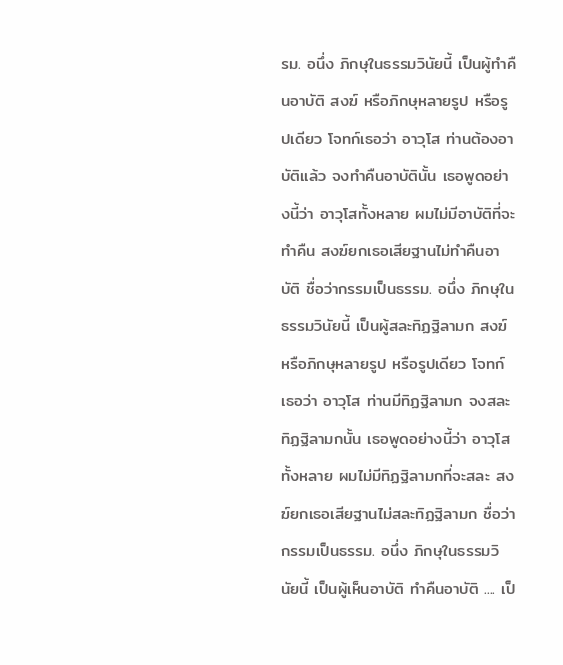รม. อนึ่ง ภิกษุในธรรมวินัยนี้ เป็นผู้ทำคืนอาบัติ สงฆ์ หรือภิกษุหลายรูป หรือรูปเดียว โจทก์เธอว่า อาวุโส ท่านต้องอาบัติแล้ว จงทำคืนอาบัตินั้น เธอพูดอย่างนี้ว่า อาวุโสทั้งหลาย ผมไม่มีอาบัติที่จะทำคืน สงฆ์ยกเธอเสียฐานไม่ทำคืนอาบัติ ชื่อว่ากรรมเป็นธรรม. อนึ่ง ภิกษุในธรรมวินัยนี้ เป็นผู้สละทิฏฐิลามก สงฆ์ หรือภิกษุหลายรูป หรือรูปเดียว โจทก์เธอว่า อาวุโส ท่านมีทิฏฐิลามก จงสละทิฏฐิลามกนั้น เธอพูดอย่างนี้ว่า อาวุโสทั้งหลาย ผมไม่มีทิฏฐิลามกที่จะสละ สงฆ์ยกเธอเสียฐานไม่สละทิฏฐิลามก ชื่อว่ากรรมเป็นธรรม. อนึ่ง ภิกษุในธรรมวินัยนี้ เป็นผู้เห็นอาบัติ ทำคืนอาบัติ .... เป็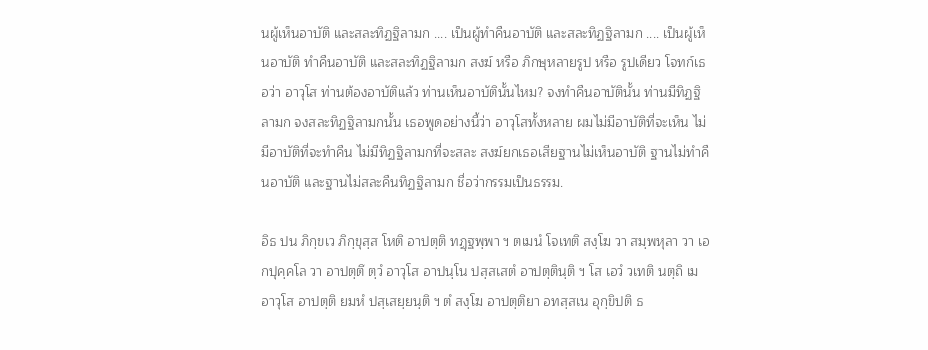นผู้เห็นอาบัติ และสละทิฏฐิลามก .... เป็นผู้ทำคืนอาบัติ และสละทิฏฐิลามก .... เป็นผู้เห็นอาบัติ ทำคืนอาบัติ และสละทิฏฐิลามก สงฆ์ หรือ ภิกษุหลายรูป หรือ รูปเดียว โจทก์เธอว่า อาวุโส ท่านต้องอาบัติแล้ว ท่านเห็นอาบัตินั้นไหม? จงทำคืนอาบัตินั้น ท่านมีทิฏฐิลามก จงสละทิฏฐิลามกนั้น เธอพูดอย่างนี้ว่า อาวุโสทั้งหลาย ผมไม่มีอาบัติที่จะเห็น ไม่มีอาบัติที่จะทำคืน ไม่มีทิฏฐิลามกที่จะสละ สงฆ์ยกเธอเสียฐานไม่เห็นอาบัติ ฐานไม่ทำคืนอาบัติ และฐานไม่สละคืนทิฏฐิลามก ชื่อว่ากรรมเป็นธรรม.

อิธ ปน ภิกฺขเว ภิกฺขุสฺส โหติ อาปตฺติ ทฏฺฐพฺพา ฯ ตเมนํ โจเทติ สงฺโฆ วา สมฺพหุลา วา เอกปุคฺคโล วา อาปตฺตึ ตฺวํ อาวุโส อาปนฺโน ปสฺสเสตํ อาปตฺตินฺติ ฯ โส เอวํ วเทติ นตฺถิ เม อาวุโส อาปตฺติ ยมหํ ปสฺเสยฺยนฺติ ฯ ตํ สงฺโฆ อาปตฺติยา อทสฺสเน อุกฺขิปติ ธ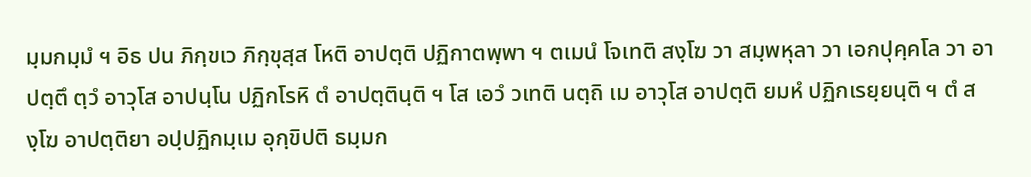มฺมกมฺมํ ฯ อิธ ปน ภิกฺขเว ภิกฺขุสฺส โหติ อาปตฺติ ปฏิกาตพฺพา ฯ ตเมนํ โจเทติ สงฺโฆ วา สมฺพหุลา วา เอกปุคฺคโล วา อาปตฺตึ ตฺวํ อาวุโส อาปนฺโน ปฏิกโรหิ ตํ อาปตฺตินฺติ ฯ โส เอวํ วเทติ นตฺถิ เม อาวุโส อาปตฺติ ยมหํ ปฏิกเรยฺยนฺติ ฯ ตํ สงฺโฆ อาปตฺติยา อปฺปฏิกมฺเม อุกฺขิปติ ธมฺมก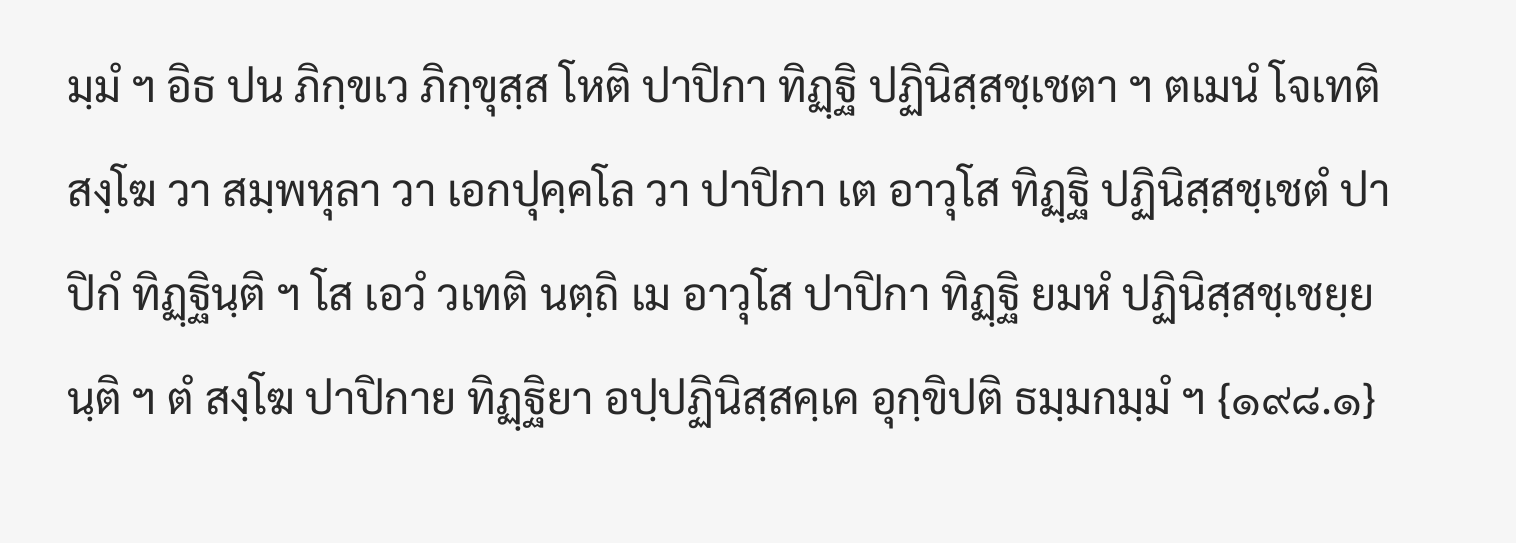มฺมํ ฯ อิธ ปน ภิกฺขเว ภิกฺขุสฺส โหติ ปาปิกา ทิฏฺฐิ ปฏินิสฺสชฺเชตา ฯ ตเมนํ โจเทติ สงฺโฆ วา สมฺพหุลา วา เอกปุคฺคโล วา ปาปิกา เต อาวุโส ทิฏฺฐิ ปฏินิสฺสชฺเชตํ ปาปิกํ ทิฏฺฐินฺติ ฯ โส เอวํ วเทติ นตฺถิ เม อาวุโส ปาปิกา ทิฏฺฐิ ยมหํ ปฏินิสฺสชฺเชยฺยนฺติ ฯ ตํ สงฺโฆ ปาปิกาย ทิฏฺฐิยา อปฺปฏินิสฺสคฺเค อุกฺขิปติ ธมฺมกมฺมํ ฯ {๑๙๘.๑}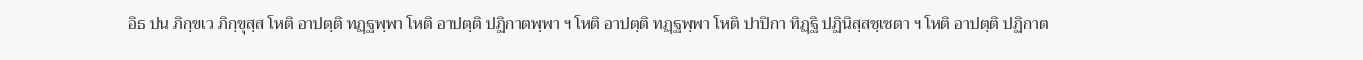อิธ ปน ภิกฺขเว ภิกฺขุสฺส โหติ อาปตฺติ ทฏฺฐพฺพา โหติ อาปตฺติ ปฏิกาตพฺพา ฯ โหติ อาปตฺติ ทฏฺฐพฺพา โหติ ปาปิกา ทิฏฺฐิ ปฏินิสฺสชฺเชตา ฯ โหติ อาปตฺติ ปฏิกาต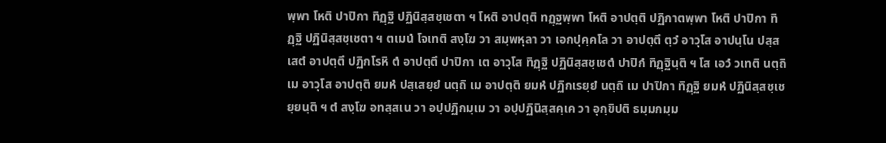พฺพา โหติ ปาปิกา ทิฏฺฐิ ปฏินิสฺสชฺเชตา ฯ โหติ อาปตฺติ ทฏฺฐพฺพา โหติ อาปตฺติ ปฏิกาตพฺพา โหติ ปาปิกา ทิฏฺฐิ ปฏินิสฺสชฺเชตา ฯ ตเมนํ โจเทติ สงฺโฆ วา สมฺพหุลา วา เอกปุคฺคโล วา อาปตฺตึ ตฺวํ อาวุโส อาปนฺโน ปสฺสเสตํ อาปตฺตึ ปฏิกโรหิ ตํ อาปตฺตึ ปาปิกา เต อาวุโส ทิฏฺฐิ ปฏินิสฺสชฺเชตํ ปาปิกํ ทิฏฺฐินฺติ ฯ โส เอวํ วเทติ นตฺถิ เม อาวุโส อาปตฺติ ยมหํ ปสฺเสยฺยํ นตฺถิ เม อาปตฺติ ยมหํ ปฏิกเรยฺยํ นตฺถิ เม ปาปิกา ทิฏฺฐิ ยมหํ ปฏินิสฺสชฺเชยฺยนฺติ ฯ ตํ สงฺโฆ อทสฺสเน วา อปฺปฏิกมฺเม วา อปฺปฏินิสฺสคฺเค วา อุกฺขิปติ ธมฺมกมฺม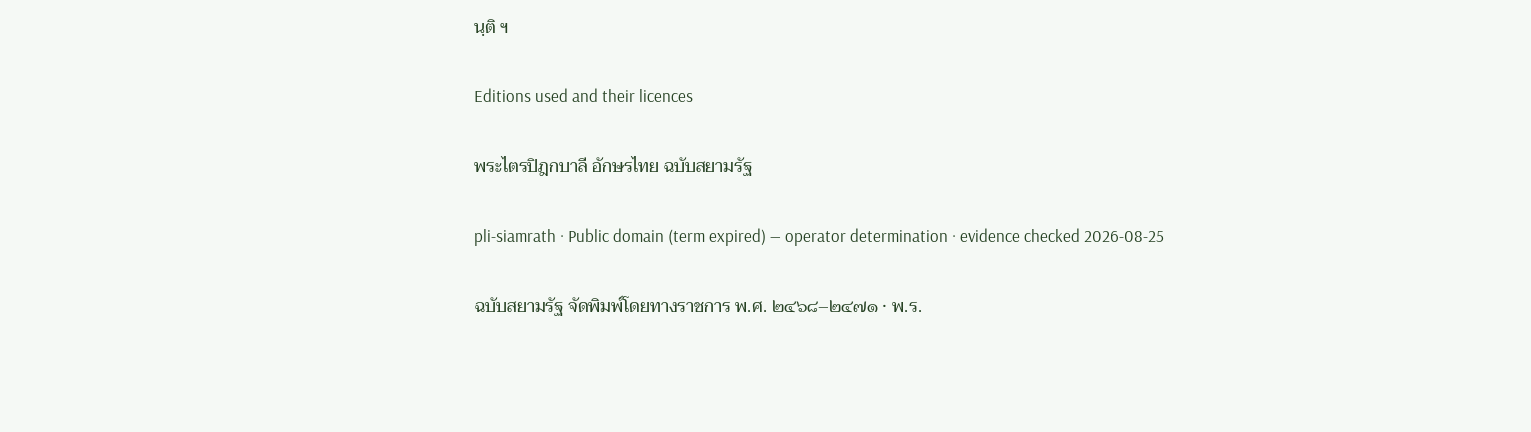นฺติ ฯ

Editions used and their licences

พระไตรปิฎกบาลี อักษรไทย ฉบับสยามรัฐ

pli-siamrath · Public domain (term expired) — operator determination · evidence checked 2026-08-25

ฉบับสยามรัฐ จัดพิมพ์โดยทางราชการ พ.ศ. ๒๔๖๘–๒๔๗๑ · พ.ร.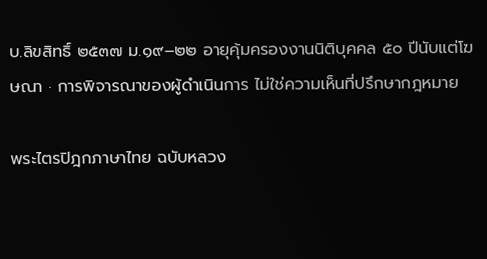บ.ลิขสิทธิ์ ๒๕๓๗ ม.๑๙–๒๒ อายุคุ้มครองงานนิติบุคคล ๕๐ ปีนับแต่โฆษณา · การพิจารณาของผู้ดำเนินการ ไม่ใช่ความเห็นที่ปรึกษากฎหมาย

พระไตรปิฎกภาษาไทย ฉบับหลวง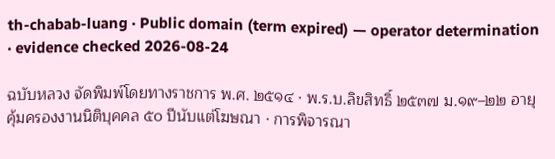th-chabab-luang · Public domain (term expired) — operator determination · evidence checked 2026-08-24

ฉบับหลวง จัดพิมพ์โดยทางราชการ พ.ศ. ๒๕๑๔ · พ.ร.บ.ลิขสิทธิ์ ๒๕๓๗ ม.๑๙–๒๒ อายุคุ้มครองงานนิติบุคคล ๕๐ ปีนับแต่โฆษณา · การพิจารณา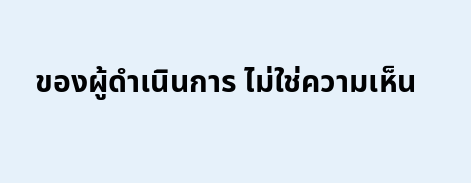ของผู้ดำเนินการ ไม่ใช่ความเห็น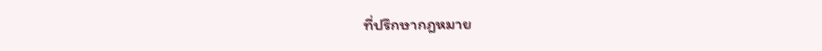ที่ปรึกษากฎหมาย